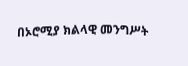በኦሮሚያ ክልላዊ መንግሥት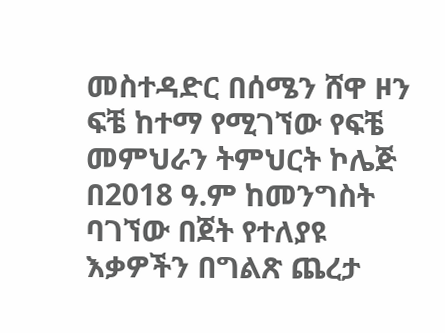መስተዳድር በሰሜን ሸዋ ዞን ፍቼ ከተማ የሚገኘው የፍቼ መምህራን ትምህርት ኮሌጅ በ2018 ዓ.ም ከመንግስት ባገኘው በጀት የተለያዩ እቃዎችን በግልጽ ጨረታ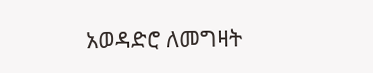አወዳድሮ ለመግዛት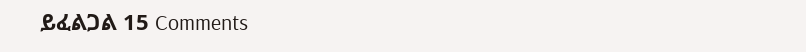ይፈልጋል 15 Comments